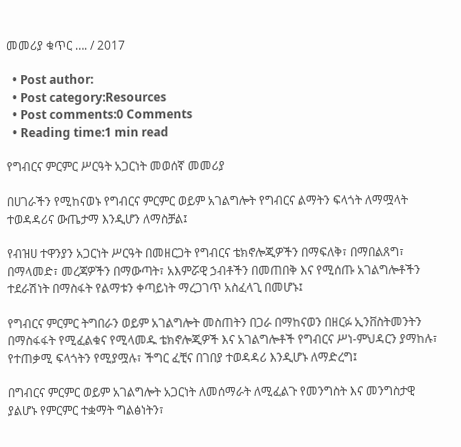መመሪያ ቁጥር …. / 2017

  • Post author:
  • Post category:Resources
  • Post comments:0 Comments
  • Reading time:1 min read

የግብርና ምርምር ሥርዓት አጋርነት መወሰኛ መመሪያ

በሀገራችን የሚከናወኑ የግብርና ምርምር ወይም አገልግሎት የግብርና ልማትን ፍላጎት ለማሟላት ተወዳዳሪና ውጤታማ እንዲሆን ለማስቻል፤

የብዝሀ ተዋንያን አጋርነት ሥርዓት በመዘርጋት የግብርና ቴክኖሎጂዎችን በማፍለቅ፣ በማበልጸግ፣ በማላመድ፣ መረጃዎችን በማውጣት፣ አእምሯዊ ኃብቶችን በመጠበቅ እና የሚሰጡ አገልግሎቶችን ተደራሽነት በማስፋት የልማቱን ቀጣይነት ማረጋገጥ አስፈላጊ በመሆኑ፤

የግብርና ምርምር ትግበራን ወይም አገልግሎት መስጠትን በጋራ በማከናወን በዘርፉ ኢንቨስትመንትን በማስፋፋት የሚፈልቁና የሚላመዱ ቴክኖሎጂዎች እና አገልግሎቶች የግብርና ሥነ-ምህዳርን ያማከሉ፣ የተጠቃሚ ፍላጎትን የሚያሟሉ፣ ችግር ፈቺና በገበያ ተወዳዳሪ እንዲሆኑ ለማድረግ፤

በግብርና ምርምር ወይም አገልግሎት አጋርነት ለመሰማራት ለሚፈልጉ የመንግስት እና መንግስታዊ ያልሆኑ የምርምር ተቋማት ግልፅነትን፣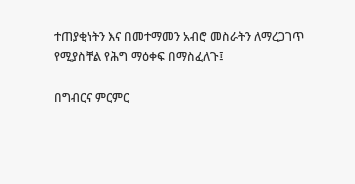ተጠያቂነትን እና በመተማመን አብሮ መስራትን ለማረጋገጥ የሚያስቸል የሕግ ማዕቀፍ በማስፈለጉ፤

በግብርና ምርምር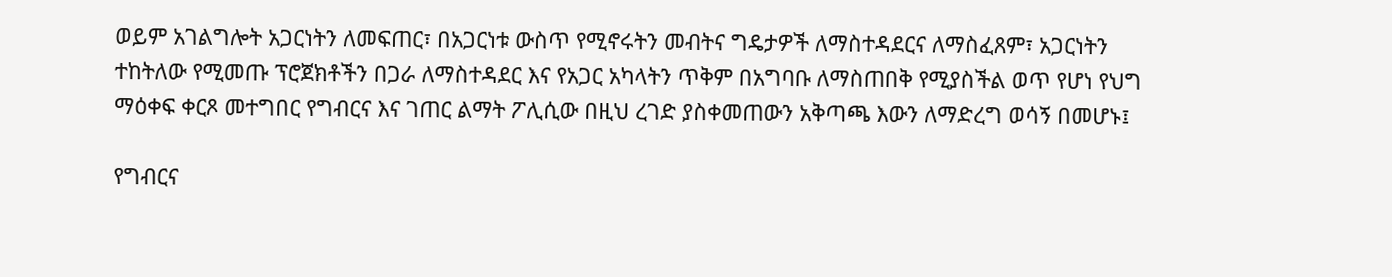ወይም አገልግሎት አጋርነትን ለመፍጠር፣ በአጋርነቱ ውስጥ የሚኖሩትን መብትና ግዴታዎች ለማስተዳደርና ለማስፈጸም፣ አጋርነትን ተከትለው የሚመጡ ፕሮጀክቶችን በጋራ ለማስተዳደር እና የአጋር አካላትን ጥቅም በአግባቡ ለማስጠበቅ የሚያስችል ወጥ የሆነ የህግ ማዕቀፍ ቀርጾ መተግበር የግብርና እና ገጠር ልማት ፖሊሲው በዚህ ረገድ ያስቀመጠውን አቅጣጫ እውን ለማድረግ ወሳኝ በመሆኑ፤

የግብርና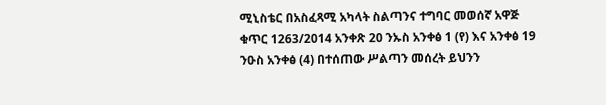ሚኒስቴር በአስፈጻሚ አካላት ስልጣንና ተግባር መወሰኛ አዋጅ ቁጥር 1263/2014 አንቀጽ 20 ንኡስ አንቀፅ 1 (የ) እና አንቀፅ 19 ንዑስ አንቀፅ (4) በተሰጠው ሥልጣን መሰረት ይህንን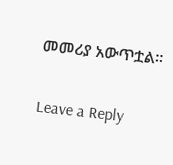መመሪያ አውጥቷል፡፡

Leave a Reply